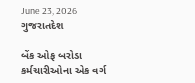June 23, 2026
ગુજરાતદેશ

બેંક ઓફ બરોડા કર્મચારીઓના એક વર્ગ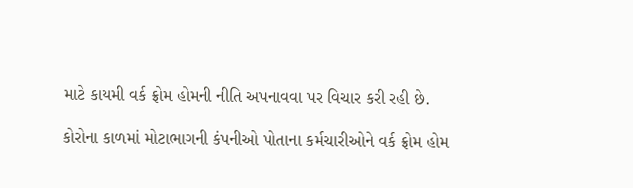માટે કાયમી વર્ક ફ્રોમ હોમની નીતિ અપનાવવા પર વિચાર કરી રહી છે.

કોરોના કાળમાં મોટાભાગની કંપનીઓ પોતાના કર્મચારીઓને વર્ક ફ્રોમ હોમ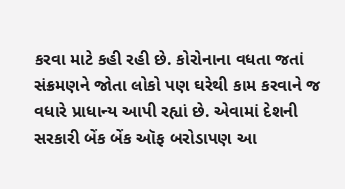કરવા માટે કહી રહી છે. કોરોનાના વધતા જતાં સંક્રમણને જોતા લોકો પણ ઘરેથી કામ કરવાને જ વધારે પ્રાધાન્ય આપી રહ્યાં છે. એવામાં દેશની સરકારી બેંક બેંક ઑફ બરોડાપણ આ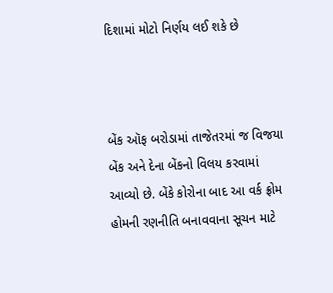દિશામાં મોટો નિર્ણય લઈ શકે છે



બેંક ઑફ બરોડામાં તાજેતરમાં જ વિજયા બેંક અને દેના બેંકનો વિલય કરવામાં આવ્યો છે. બેંકે કોરોના બાદ આ વર્ક ફ્રોમ હોમની રણનીતિ બનાવવાના સૂચન માટે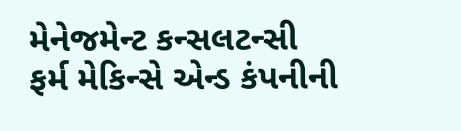મેનેજમેન્ટ કન્સલટન્સી ફર્મ મેકિન્સે એન્ડ કંપનીની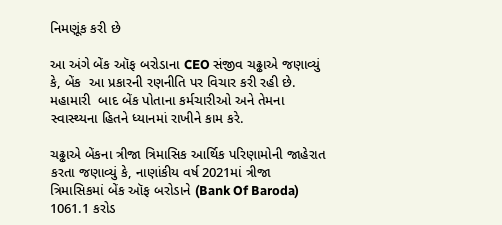નિમણૂંક કરી છે

આ અંગે બેંક ઑફ બરોડાના CEO સંજીવ ચઢ્ઢાએ જણાવ્યું કે, બેંક  આ પ્રકારની રણનીતિ પર વિચાર કરી રહી છે. મહામારી  બાદ બેંક પોતાના કર્મચારીઓ અને તેમના સ્વાસ્થ્યના હિતને ધ્યાનમાં રાખીને કામ કરે.

ચઢ્ઢાએ બેંકના ત્રીજા ત્રિમાસિક આર્થિક પરિણામોની જાહેરાત કરતા જણાવ્યું કે, નાણાંકીય વર્ષ 2021માં ત્રીજા ત્રિમાસિકમાં બેંક ઑફ બરોડાને (Bank Of Baroda) 1061.1 કરોડ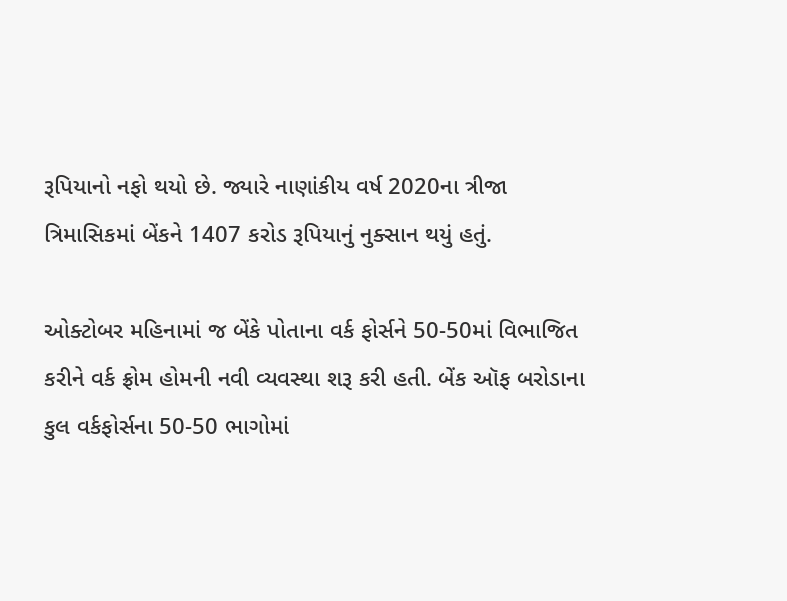રૂપિયાનો નફો થયો છે. જ્યારે નાણાંકીય વર્ષ 2020ના ત્રીજા ત્રિમાસિકમાં બેંકને 1407 કરોડ રૂપિયાનું નુક્સાન થયું હતું.

ઓક્ટોબર મહિનામાં જ બેંકે પોતાના વર્ક ફોર્સને 50-50માં વિભાજિત કરીને વર્ક ફ્રોમ હોમની નવી વ્યવસ્થા શરૂ કરી હતી. બેંક ઑફ બરોડાના કુલ વર્કફોર્સના 50-50 ભાગોમાં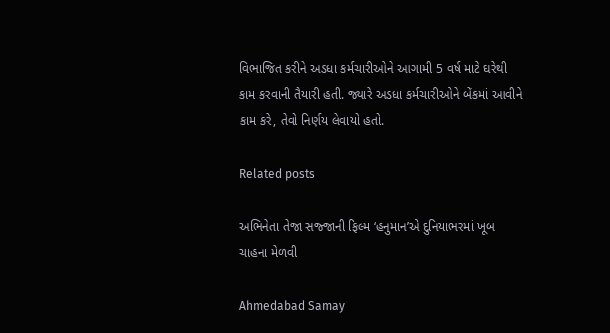વિભાજિત કરીને અડધા કર્મચારીઓને આગામી 5 વર્ષ માટે ઘરેથી કામ કરવાની તૈયારી હતી. જ્યારે અડધા કર્મચારીઓને બેંકમાં આવીને કામ કરે, તેવો નિર્ણય લેવાયો હતો.

Related posts

અભિનેતા તેજા સજ્‍જાની ફિલ્‍મ ‘હનુમાન’એ દુનિયાભરમાં ખૂબ ચાહના મેળવી

Ahmedabad Samay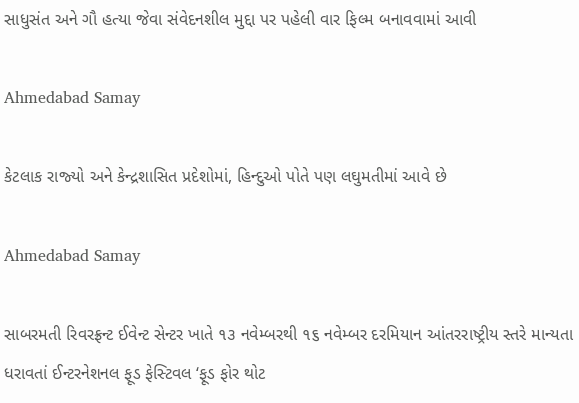સાધુસંત અને ગૌ હત્યા જેવા સંવેદનશીલ મુદ્દા પર પહેલી વાર ફિલ્મ બનાવવામાં આવી

Ahmedabad Samay

કેટલાક રાજ્‍યો અને કેન્‍દ્રશાસિત પ્રદેશોમાં, હિન્‍દુઓ પોતે પણ લઘુમતીમાં આવે છે

Ahmedabad Samay

સાબરમતી રિવરફ્રન્‍ટ ઈવેન્‍ટ સેન્‍ટર ખાતે ૧૩ નવેમ્‍બરથી ૧૬ નવેમ્‍બર દરમિયાન આંતરરાષ્ટ્રીય સ્‍તરે માન્‍યતા ધરાવતાં ઈન્‍ટરનેશનલ ફૂડ ફેસ્‍ટિવલ ‘ફૂડ ફોર થોટ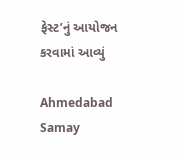ફેસ્‍ટ’નું આયોજન કરવામાં આવ્‍યું

Ahmedabad Samay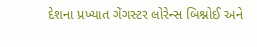દેશના પ્રખ્યાત ગેંગસ્ટર લોરેન્સ બિશ્નોઈ અને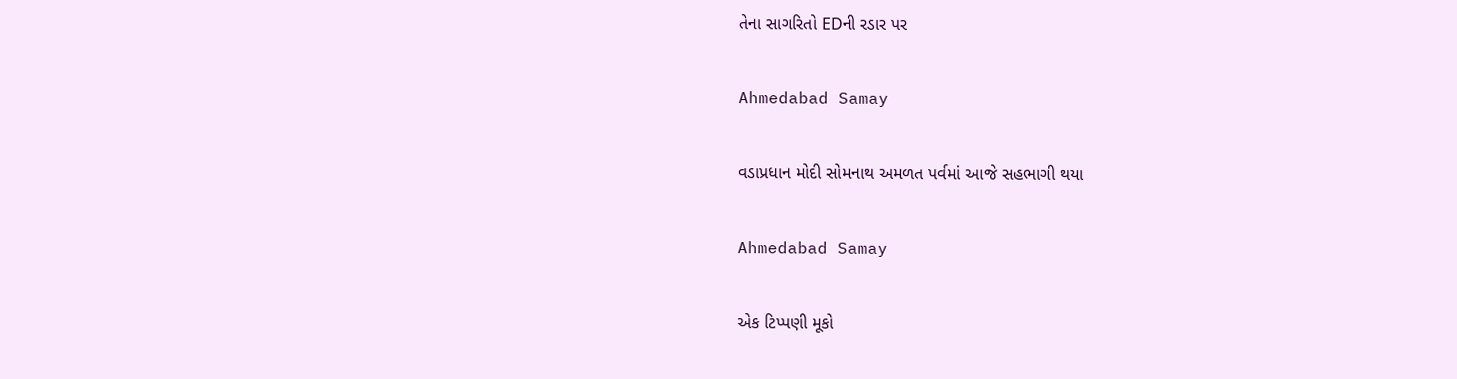તેના સાગરિતો EDની રડાર પર

Ahmedabad Samay

વડાપ્રધાન મોદી સોમનાથ અમળત પર્વમાં આજે સહભાગી થયા

Ahmedabad Samay

એક ટિપ્પણી મૂકો